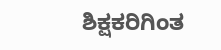ಶಿಕ್ಷಕರಿಗಿಂತ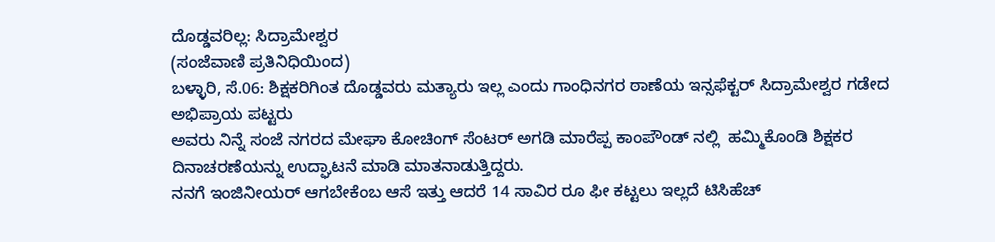ದೊಡ್ಡವರಿಲ್ಲ: ಸಿದ್ರಾಮೇಶ್ವರ
(ಸಂಜೆವಾಣಿ ಪ್ರತಿನಿಧಿಯಿಂದ)
ಬಳ್ಳಾರಿ, ಸೆ.06: ಶಿಕ್ಷಕರಿಗಿಂತ ದೊಡ್ಡವರು ಮತ್ಯಾರು ಇಲ್ಲ ಎಂದು ಗಾಂಧಿನಗರ ಠಾಣೆಯ ಇನ್ಸಫೆಕ್ಟರ್ ಸಿದ್ರಾಮೇಶ್ವರ ಗಡೇದ ಅಭಿಪ್ರಾಯ ಪಟ್ಟರು
ಅವರು ನಿನ್ನೆ ಸಂಜೆ ನಗರದ ಮೇಘಾ ಕೋಚಿಂಗ್ ಸೆಂಟರ್ ಅಗಡಿ‌ ಮಾರೆಪ್ಪ ಕಾಂಪೌಂಡ್ ನಲ್ಲಿ  ಹಮ್ಮಿಕೊಂಡಿ ಶಿಕ್ಷಕರ ದಿನಾಚರಣೆಯನ್ನು ಉದ್ಘಾಟನೆ ಮಾಡಿ ಮಾತನಾಡುತ್ತಿದ್ದರು.
ನನಗೆ ಇಂಜಿನೀಯರ್ ಆಗಬೇಕೆಂಬ ಆಸೆ ಇತ್ತು ಆದರೆ 14 ಸಾವಿರ ರೂ ಫೀ ಕಟ್ಟಲು ಇಲ್ಲದೆ ಟಿಸಿಹೆಚ್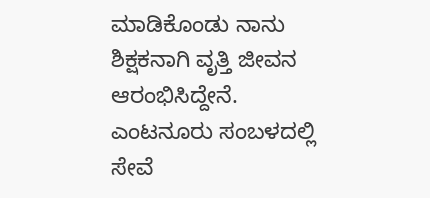ಮಾಡಿಕೊಂಡು ನಾನು ಶಿಕ್ಷಕನಾಗಿ ವೃತ್ತಿ ಜೀವನ ಆರಂಭಿಸಿದ್ದೇನೆ. ಎಂಟನೂರು ಸಂಬಳದಲ್ಲಿ ಸೇವೆ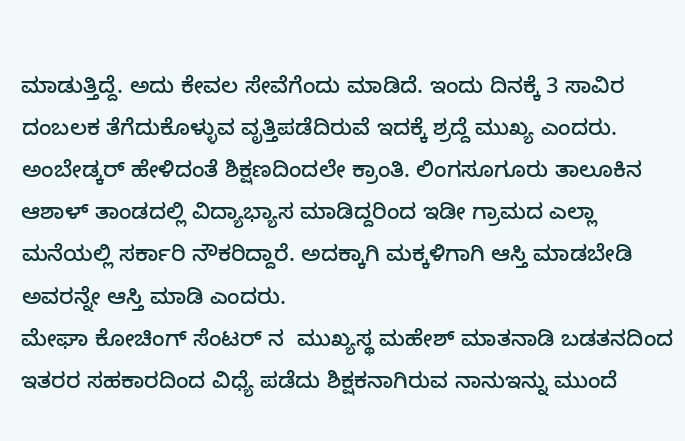ಮಾಡುತ್ತಿದ್ದೆ. ಅದು ಕೇವಲ ಸೇವೆಗೆಂದು ಮಾಡಿದೆ. ಇಂದು ದಿನಕ್ಕೆ 3 ಸಾವಿರ ದಂಬಲಕ ತೆಗೆದುಕೊಳ್ಳುವ ವೃತ್ತಿ‌ಪಡೆದಿರುವೆ ಇದಕ್ಕೆ ಶ್ರದ್ದೆ ಮುಖ್ಯ ಎಂದರು.
ಅಂಬೇಡ್ಕರ್ ಹೇಳಿದಂತೆ ಶಿಕ್ಷಣದಿಂದಲೇ ಕ್ರಾಂತಿ. ಲಿಂಗಸೂಗೂರು ತಾಲೂಕಿನ ಆಶಾಳ್ ತಾಂಡದಲ್ಲಿ ವಿದ್ಯಾಭ್ಯಾಸ ಮಾಡಿದ್ದರಿಂದ ಇಡೀ ಗ್ರಾಮದ ಎಲ್ಲಾ ಮನೆಯಲ್ಲಿ ಸರ್ಕಾರಿ ನೌಕರಿದ್ದಾರೆ. ಅದಕ್ಕಾಗಿ‌ ಮಕ್ಕಳಿಗಾಗಿ ಆಸ್ತಿ ಮಾಡಬೇಡಿ ಅವರನ್ನೇ ಆಸ್ತಿ ಮಾಡಿ ಎಂದರು.
ಮೇಘಾ ಕೋಚಿಂಗ್ ಸೆಂಟರ್ ನ  ಮುಖ್ಯಸ್ಥ ಮಹೇಶ್ ಮಾತನಾಡಿ ಬಡತನದಿಂದ ಇತರರ ಸಹಕಾರದಿಂದ ವಿಧ್ಯೆ ಪಡೆದು ಶಿಕ್ಷಕನಾಗಿರುವ ನಾನುಇನ್ನು ಮುಂದೆ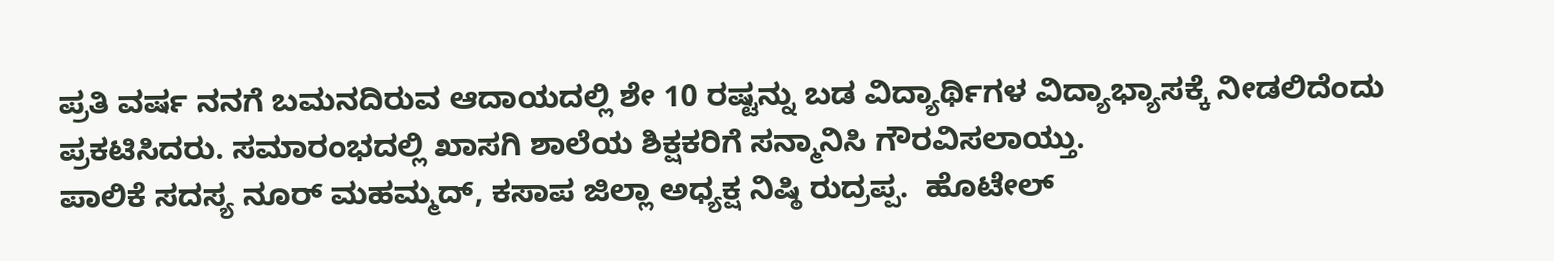ಪ್ರತಿ ವರ್ಷ ನನಗೆ ಬಮನದಿರುವ ಆದಾಯದಲ್ಲಿ ಶೇ 10 ರಷ್ಟನ್ನು ಬಡ ವಿದ್ಯಾರ್ಥಿಗಳ ವಿದ್ಯಾಭ್ಯಾಸಕ್ಕೆ ನೀಡಲಿದೆಂದು ಪ್ರಕಟಿಸಿದರು. ಸಮಾರಂಭದಲ್ಲಿ ಖಾಸಗಿ ಶಾಲೆಯ ಶಿಕ್ಷಕರಿಗೆ ಸನ್ಮಾನಿಸಿ ಗೌರವಿಸಲಾಯ್ತು.
ಪಾಲಿಕೆ ಸದಸ್ಯ ನೂರ್ ಮಹಮ್ಮದ್, ಕಸಾಪ ಜಿಲ್ಲಾ ಅಧ್ಯಕ್ಷ ನಿಷ್ಠಿ ರುದ್ರಪ್ಪ.  ಹೊಟೇಲ್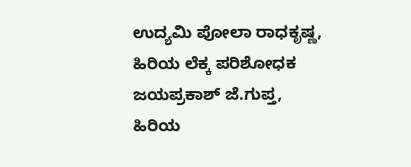ಉದ್ಯಮಿ ಪೋಲಾ ರಾಧಕೃಷ್ಣ,  ಹಿರಿಯ ಲೆಕ್ಕ ಪರಿಶೋಧಕ ಜಯಪ್ರಕಾಶ್ ಜೆ.ಗುಪ್ತ, ಹಿರಿಯ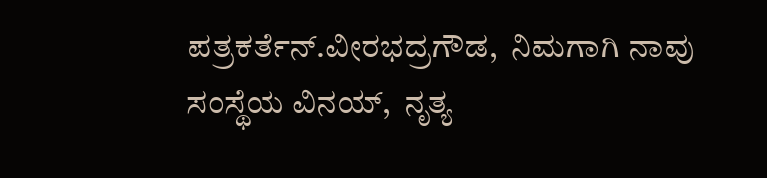ಪತ್ರಕರ್ತೆನ್.ವೀರಭದ್ರಗೌಡ,  ನಿಮಗಾಗಿ ನಾವು ಸಂಸ್ಥೆಯ ವಿನಯ್,  ನೃತ್ಯ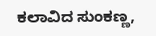ಕಲಾವಿದ ಸುಂಕಣ್ಣ,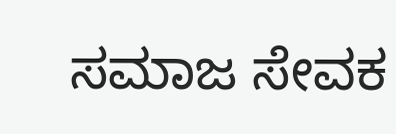ಸಮಾಜ ಸೇವಕ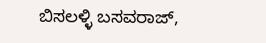ಬಿಸಲಳ್ಳಿ ಬಸವರಾಜ್,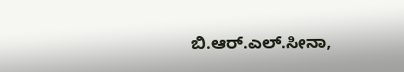ಬಿ.ಆರ್.ಎಲ್.ಸೀನಾ,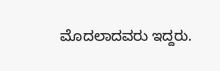ಮೊದಲಾದವರು ಇದ್ದರು.